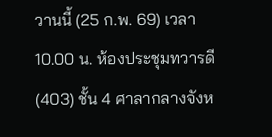วานนี้ (25 ก.พ. 69) เวลา 10.00 น. ห้องประชุมทวารดี (403) ชั้น 4 ศาลากลางจังห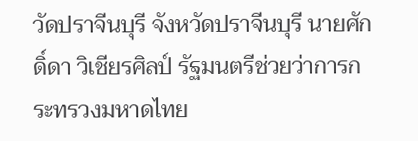วัดปราจีนบุรี จังหวัดปราจีนบุรี นายศักดิ์ดา วิเชียรศิลป์ รัฐมนตรีช่วยว่าการกระทรวงมหาดไทย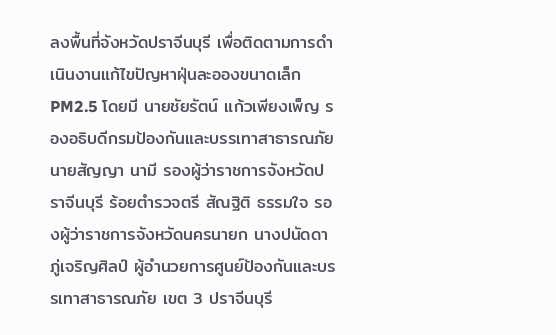ลงพื้นที่จังหวัดปราจีนบุรี เพื่อติดตามการดำเนินงานแก้ไขปัญหาฝุ่นละอองขนาดเล็ก PM2.5 โดยมี นายชัยรัตน์ แก้วเพียงเพ็ญ รองอธิบดีกรมป้องกันและบรรเทาสาธารณภัย นายสัญญา นามี รองผู้ว่าราชการจังหวัดปราจีนบุรี ร้อยตำรวจตรี สัณฐิติ ธรรมใจ รองผู้ว่าราชการจังหวัดนครนายก นางปนัดดา ภู่เจริญศิลป์ ผู้อำนวยการศูนย์ป้องกันและบรรเทาสาธารณภัย เขต 3 ปราจีนบุรี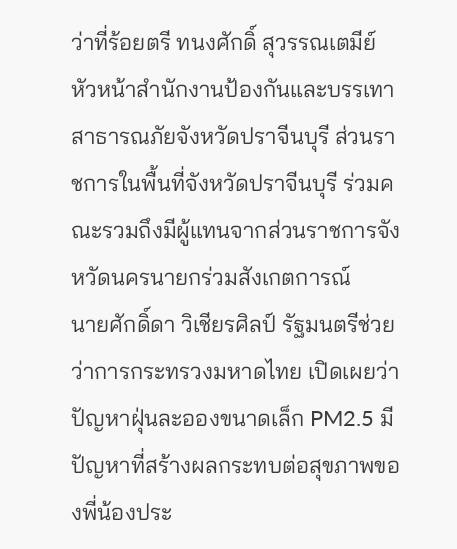ว่าที่ร้อยตรี ทนงศักดิ์ สุวรรณเตมีย์ หัวหน้าสำนักงานป้องกันและบรรเทาสาธารณภัยจังหวัดปราจีนบุรี ส่วนราชการในพื้นที่จังหวัดปราจีนบุรี ร่วมคณะรวมถึงมีผู้แทนจากส่วนราชการจังหวัดนครนายกร่วมสังเกตการณ์
นายศักดิ์ดา วิเชียรศิลป์ รัฐมนตรีช่วยว่าการกระทรวงมหาดไทย เปิดเผยว่า ปัญหาฝุ่นละอองขนาดเล็ก PM2.5 มีปัญหาที่สร้างผลกระทบต่อสุขภาพของพี่น้องประ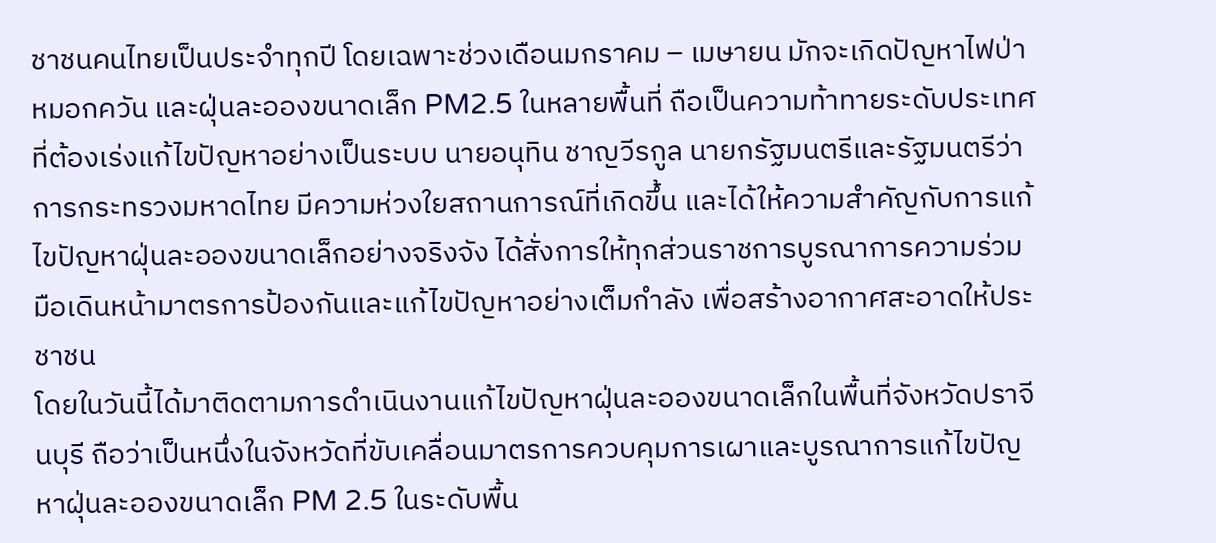ชาชนคนไทยเป็นประจำทุกปี โดยเฉพาะช่วงเดือนมกราคม – เมษายน มักจะเกิดปัญหาไฟป่า หมอกควัน และฝุ่นละอองขนาดเล็ก PM2.5 ในหลายพื้นที่ ถือเป็นความท้าทายระดับประเทศที่ต้องเร่งแก้ไขปัญหาอย่างเป็นระบบ นายอนุทิน ชาญวีรกูล นายกรัฐมนตรีและรัฐมนตรีว่าการกระทรวงมหาดไทย มีความห่วงใยสถานการณ์ที่เกิดขึ้น และได้ให้ความสำคัญกับการแก้ไขปัญหาฝุ่นละอองขนาดเล็กอย่างจริงจัง ได้สั่งการให้ทุกส่วนราชการบูรณาการความร่วมมือเดินหน้ามาตรการป้องกันและแก้ไขปัญหาอย่างเต็มกำลัง เพื่อสร้างอากาศสะอาดให้ประชาชน
โดยในวันนี้ได้มาติดตามการดำเนินงานแก้ไขปัญหาฝุ่นละอองขนาดเล็กในพื้นที่จังหวัดปราจีนบุรี ถือว่าเป็นหนึ่งในจังหวัดที่ขับเคลื่อนมาตรการควบคุมการเผาและบูรณาการแก้ไขปัญหาฝุ่นละอองขนาดเล็ก PM 2.5 ในระดับพื้น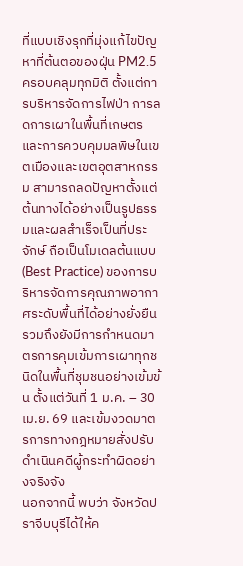ที่แบบเชิงรุกที่มุ่งแก้ไขปัญหาที่ต้นตอของฝุ่น PM2.5 ครอบคลุมทุกมิติ ตั้งแต่การบริหารจัดการไฟป่า การลดการเผาในพื้นที่เกษตร และการควบคุมมลพิษในเขตเมืองและเขตอุตสาหกรรม สามารถลดปัญหาตั้งแต่ต้นทางได้อย่างเป็นรูปธรรมและผลสำเร็จเป็นที่ประจักษ์ ถือเป็นโมเดลต้นแบบ (Best Practice) ของการบริหารจัดการคุณภาพอากาศระดับพื้นที่ได้อย่างยั่งยืน รวมถึงยังมีการกำหนดมาตรการคุมเข้มการเผาทุกชนิดในพื้นที่ชุมชนอย่างเข้มข้น ตั้งแต่วันที่ 1 ม.ค. – 30 เม.ย. 69 และเข้มงวดมาตรการทางกฎหมายสั่งปรับดำเนินคดีผู้กระทำผิดอย่างจริงจัง
นอกจากนี้ พบว่า จังหวัดปราจีบบุรีได้ให้ค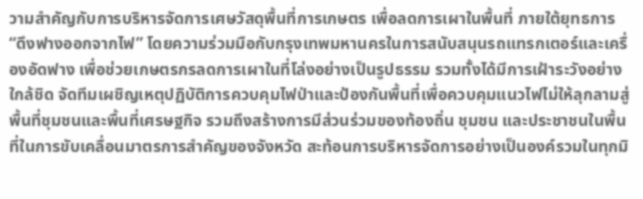วามสำคัญกับการบริหารจัดการเศษวัสดุพื้นที่การเกษตร เพื่อลดการเผาในพื้นที่ ภายใต้ยุทธการ “ดึงฟางออกจากไฟ” โดยความร่วมมือกับกรุงเทพมหานครในการสนับสนุนรถแทรกเตอร์และเครื่องอัดฟาง เพื่อช่วยเกษตรกรลดการเผาในที่โล่งอย่างเป็นรูปธรรม รวมทั้งได้มีการเฝ้าระวังอย่างใกล้ชิด จัดทีมเผชิญเหตุปฏิบัติการควบคุมไฟป่าและป้องกันพื้นที่เพื่อควบคุมแนวไฟไม่ให้ลุกลามสู่พื้นที่ชุมชนและพื้นที่เศรษฐกิจ รวมถึงสร้างการมีส่วนร่วมของท้องถิ่น ชุมชน และประชาชนในพื้นที่ในการขับเคลื่อนมาตรการสำคัญของจังหวัด สะท้อนการบริหารจัดการอย่างเป็นองค์รวมในทุกมิ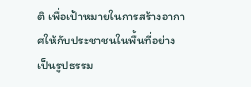ติ เพื่อเป้าหมายในการสร้างอากาศให้กับประชาชนในพื้นที่อย่างเป็นรูปธรรม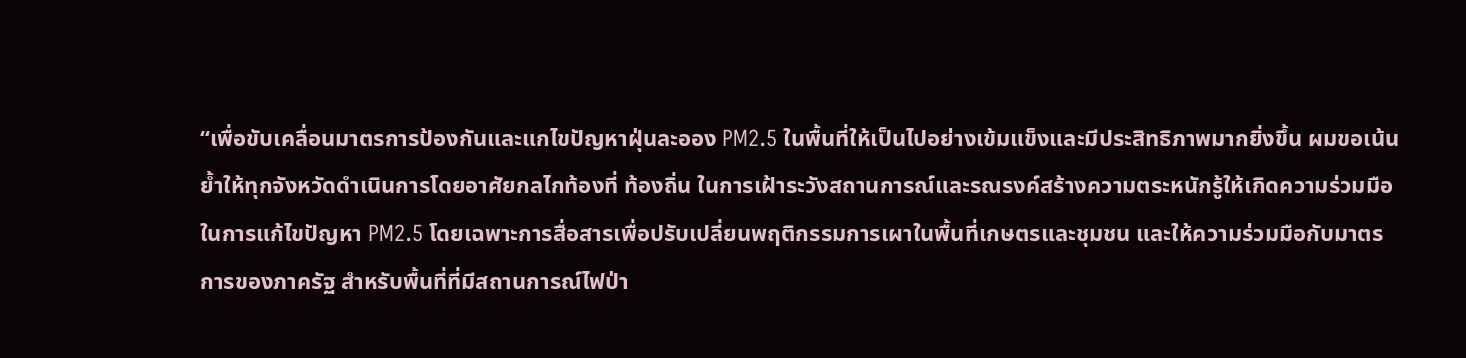“เพื่อขับเคลื่อนมาตรการป้องกันและแกไขปัญหาฝุ่นละออง PM2.5 ในพื้นที่ให้เป็นไปอย่างเข้มแข็งและมีประสิทธิภาพมากยิ่งขึ้น ผมขอเน้นย้ำให้ทุกจังหวัดดำเนินการโดยอาศัยกลไกท้องที่ ท้องถิ่น ในการเฝ้าระวังสถานการณ์และรณรงค์สร้างความตระหนักรู้ให้เกิดความร่วมมือในการแก้ไขปัญหา PM2.5 โดยเฉพาะการสื่อสารเพื่อปรับเปลี่ยนพฤติกรรมการเผาในพื้นที่เกษตรและชุมชน และให้ความร่วมมือกับมาตรการของภาครัฐ สำหรับพื้นที่ที่มีสถานการณ์ไฟป่า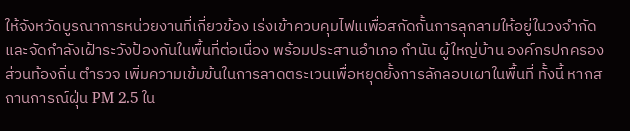ให้จังหวัดบูรณาการหน่วยงานที่เกี่ยวข้อง เร่งเข้าควบคุมไฟแเพื่อสกัดกั้นการลุกลามให้อยู่ในวงจำกัด และจัดกำลังเฝ้าระวังป้องกันในพื้นที่ต่อเนื่อง พร้อมประสานอำเภอ กำนัน ผู้ใหญ่บ้าน องค์กรปกครองส่วนท้องถิ่น ตำรวจ เพิ่มความเข้มข้นในการลาดตระเวนเพื่อหยุดยั้งการลักลอบเผาในพื้นที่ ทั้งนี้ หากสถานการณ์ฝุ่น PM 2.5 ใน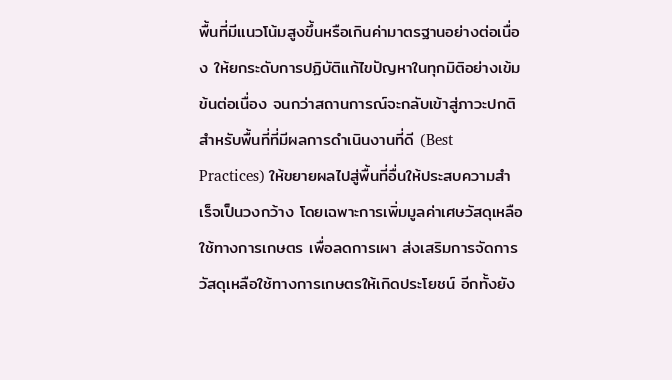พื้นที่มีแนวโน้มสูงขึ้นหรือเกินค่ามาตรฐานอย่างต่อเนื่อง ให้ยกระดับการปฏิบัติแก้ไขปัญหาในทุกมิติอย่างเข้มข้นต่อเนื่อง จนกว่าสถานการณ์จะกลับเข้าสู่ภาวะปกติ สำหรับพื้นที่ที่มีผลการดำเนินงานที่ดี (Best Practices) ให้ขยายผลไปสู่พื้นที่อื่นให้ประสบความสำเร็จเป็นวงกว้าง โดยเฉพาะการเพิ่มมูลค่าเศษวัสดุเหลือใช้ทางการเกษตร เพื่อลดการเผา ส่งเสริมการจัดการวัสดุเหลือใช้ทางการเกษตรให้เกิดประโยชน์ อีกทั้งยัง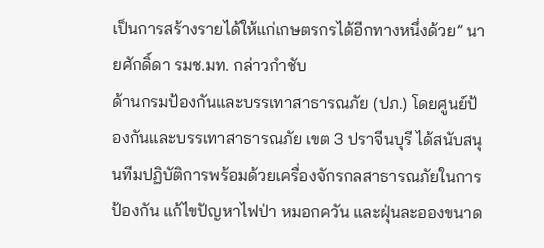เป็นการสร้างรายได้ให้แก่เกษตรกรได้อีกทางหนึ่งด้วย” นายศักดิ์ดา รมช.มท. กล่าวกำชับ
ด้านกรมป้องกันและบรรเทาสาธารณภัย (ปภ.) โดยศูนย์ป้องกันและบรรเทาสาธารณภัย เขต 3 ปราจีนบุรี ได้สนับสนุนทีมปฏิบัติการพร้อมด้วยเครื่องจักรกลสาธารณภัยในการป้องกัน แก้ไขปัญหาไฟป่า หมอกควัน และฝุ่นละอองขนาด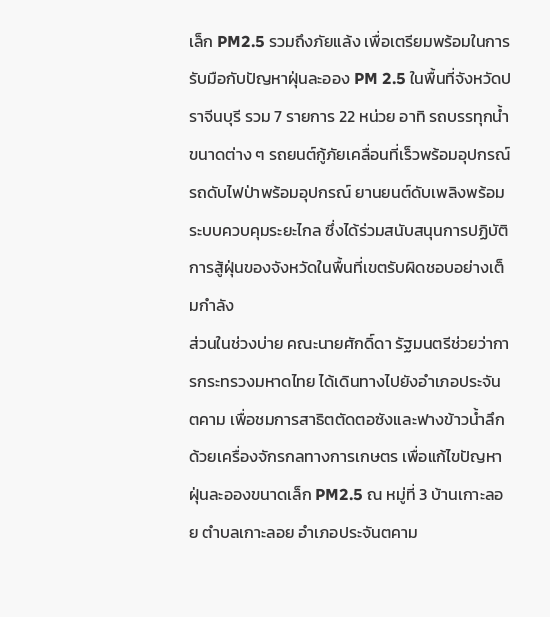เล็ก PM2.5 รวมถึงภัยแล้ง เพื่อเตรียมพร้อมในการรับมือกับปัญหาฝุ่นละออง PM 2.5 ในพื้นที่จังหวัดปราจีนบุรี รวม 7 รายการ 22 หน่วย อาทิ รถบรรทุกน้ำขนาดต่าง ๆ รถยนต์กู้ภัยเคลื่อนที่เร็วพร้อมอุปกรณ์ รถดับไฟป่าพร้อมอุปกรณ์ ยานยนต์ดับเพลิงพร้อมระบบควบคุมระยะไกล ซึ่งได้ร่วมสนับสนุนการปฏิบัติการสู้ฝุ่นของจังหวัดในพื้นที่เขตรับผิดชอบอย่างเต็มกำลัง
ส่วนในช่วงบ่าย คณะนายศักดิ์ดา รัฐมนตรีช่วยว่าการกระทรวงมหาดไทย ได้เดินทางไปยังอำเภอประจันตคาม เพื่อชมการสาธิตตัดตอซังและฟางข้าวน้ำลึก ด้วยเครื่องจักรกลทางการเกษตร เพื่อแก้ไขปัญหาฝุ่นละอองขนาดเล็ก PM2.5 ณ หมู่ที่ 3 บ้านเกาะลอย ตำบลเกาะลอย อำเภอประจันตคาม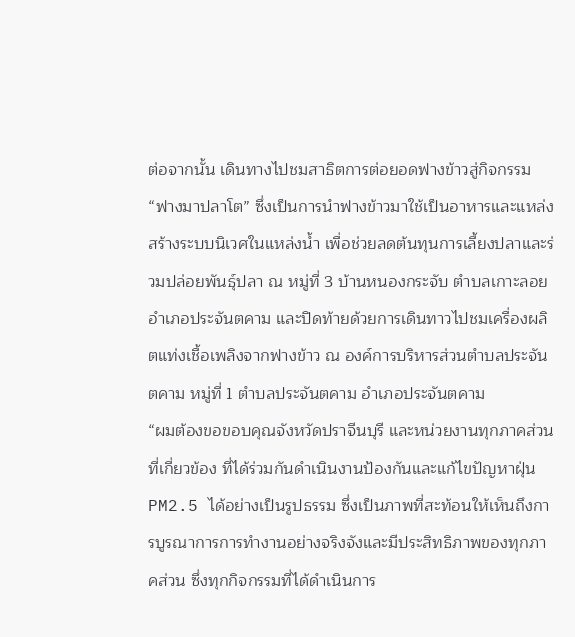ต่อจากนั้น เดินทางไปชมสาธิตการต่อยอดฟางข้าวสู่กิจกรรม “ฟางมาปลาโต” ซึ่งเป็นการนำฟางข้าวมาใช้เป็นอาหารและแหล่งสร้างระบบนิเวศในแหล่งน้ำ เพื่อช่วยลดต้นทุนการเลี้ยงปลาและร่วมปล่อยพันธุ์ปลา ณ หมู่ที่ 3 บ้านหนองกระจับ ตำบลเกาะลอย อำเภอประจันตคาม และปิดท้ายด้วยการเดินทาวไปชมเครื่องผลิตแท่งเชื้อเพลิงจากฟางข้าว ณ องค์การบริหารส่วนตำบลประจันตคาม หมู่ที่ 1 ตำบลประจันตคาม อำเภอประจันตคาม
“ผมต้องขอขอบคุณจังหวัดปราจีนบุรี และหน่วยงานทุกภาคส่วนที่เกี่ยวข้อง ที่ได้ร่วมกันดำเนินงานป้องกันและแก้ไขปัญหาฝุ่น PM2.5 ได้อย่างเป็นรูปธรรม ซึ่งเป็นภาพที่สะท้อนให้เห็นถึงการบูรณาการการทำงานอย่างจริงจังและมีประสิทธิภาพของทุกภาคส่วน ซึ่งทุกกิจกรรมที่ได้ดำเนินการ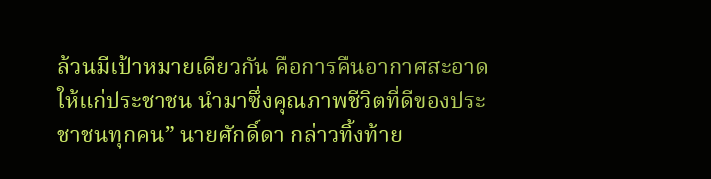ล้วนมีเป้าหมายเดียวกัน คือการคืนอากาศสะอาดให้แก่ประชาชน นำมาซึ่งคุณภาพชีวิตที่ดีของประชาชนทุกคน” นายศักดิ์ดา กล่าวทิ้งท้าย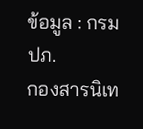ข้อมูล : กรม ปภ.
กองสารนิเท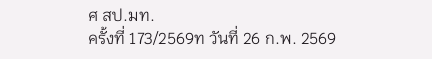ศ สป.มท.
ครั้งที่ 173/2569ท วันที่ 26 ก.พ. 2569